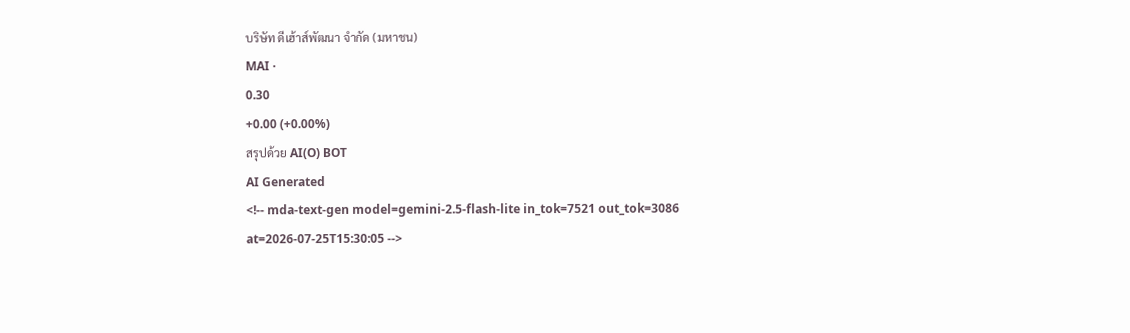บริษัท ดีเฮ้าส์พัฒนา จำกัด (มหาชน)
MAI ·
0.30
+0.00 (+0.00%)
สรุปด้วย AI(O) BOT
AI Generated
<!-- mda-text-gen model=gemini-2.5-flash-lite in_tok=7521 out_tok=3086 at=2026-07-25T15:30:05 -->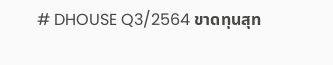# DHOUSE Q3/2564 ขาดทุนสุท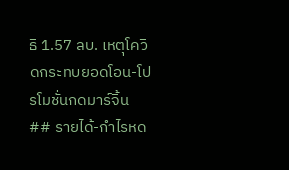ธิ 1.57 ลบ. เหตุโควิดกระทบยอดโอน-โปรโมชั่นกดมาร์จิ้น
## รายได้-กำไรหด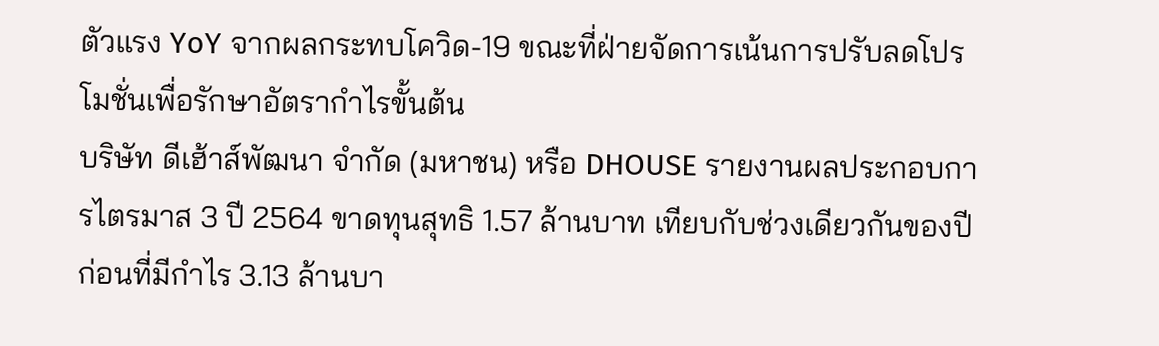ตัวแรง YoY จากผลกระทบโควิด-19 ขณะที่ฝ่ายจัดการเน้นการปรับลดโปรโมชั่นเพื่อรักษาอัตรากำไรขั้นต้น
บริษัท ดีเฮ้าส์พัฒนา จำกัด (มหาชน) หรือ DHOUSE รายงานผลประกอบการไตรมาส 3 ปี 2564 ขาดทุนสุทธิ 1.57 ล้านบาท เทียบกับช่วงเดียวกันของปีก่อนที่มีกำไร 3.13 ล้านบา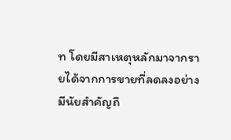ท โดยมีสาเหตุหลักมาจากรายได้จากการขายที่ลดลงอย่างมีนัยสำคัญถึ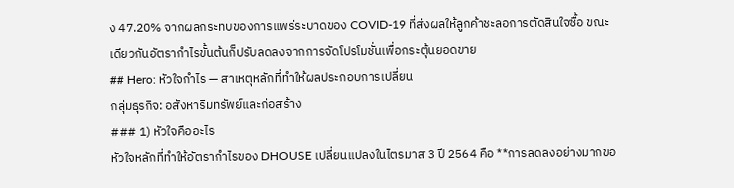ง 47.20% จากผลกระทบของการแพร่ระบาดของ COVID-19 ที่ส่งผลให้ลูกค้าชะลอการตัดสินใจซื้อ ขณะเดียวกันอัตรากำไรขั้นต้นก็ปรับลดลงจากการจัดโปรโมชั่นเพื่อกระตุ้นยอดขาย
## Hero: หัวใจกำไร — สาเหตุหลักที่ทำให้ผลประกอบการเปลี่ยน
กลุ่มธุรกิจ: อสังหาริมทรัพย์และก่อสร้าง
### 1) หัวใจคืออะไร
หัวใจหลักที่ทำให้อัตรากำไรของ DHOUSE เปลี่ยนแปลงในไตรมาส 3 ปี 2564 คือ **การลดลงอย่างมากขอ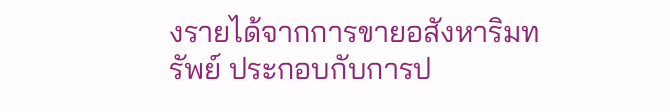งรายได้จากการขายอสังหาริมทรัพย์ ประกอบกับการป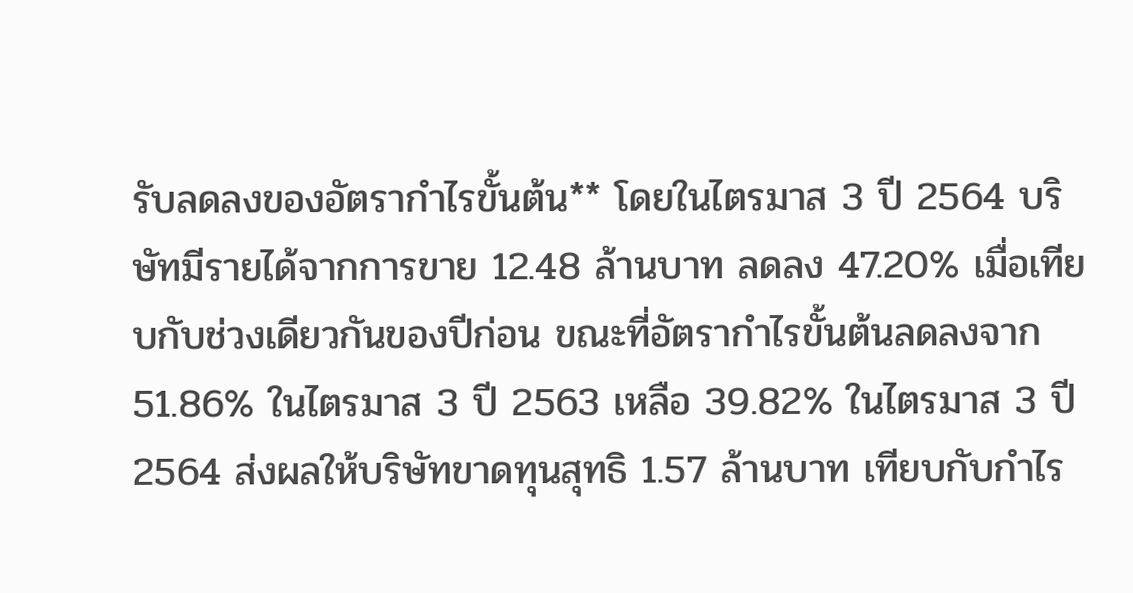รับลดลงของอัตรากำไรขั้นต้น** โดยในไตรมาส 3 ปี 2564 บริษัทมีรายได้จากการขาย 12.48 ล้านบาท ลดลง 47.20% เมื่อเทียบกับช่วงเดียวกันของปีก่อน ขณะที่อัตรากำไรขั้นต้นลดลงจาก 51.86% ในไตรมาส 3 ปี 2563 เหลือ 39.82% ในไตรมาส 3 ปี 2564 ส่งผลให้บริษัทขาดทุนสุทธิ 1.57 ล้านบาท เทียบกับกำไร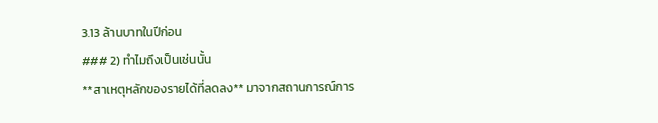3.13 ล้านบาทในปีก่อน
### 2) ทำไมถึงเป็นเช่นนั้น
**สาเหตุหลักของรายได้ที่ลดลง** มาจากสถานการณ์การ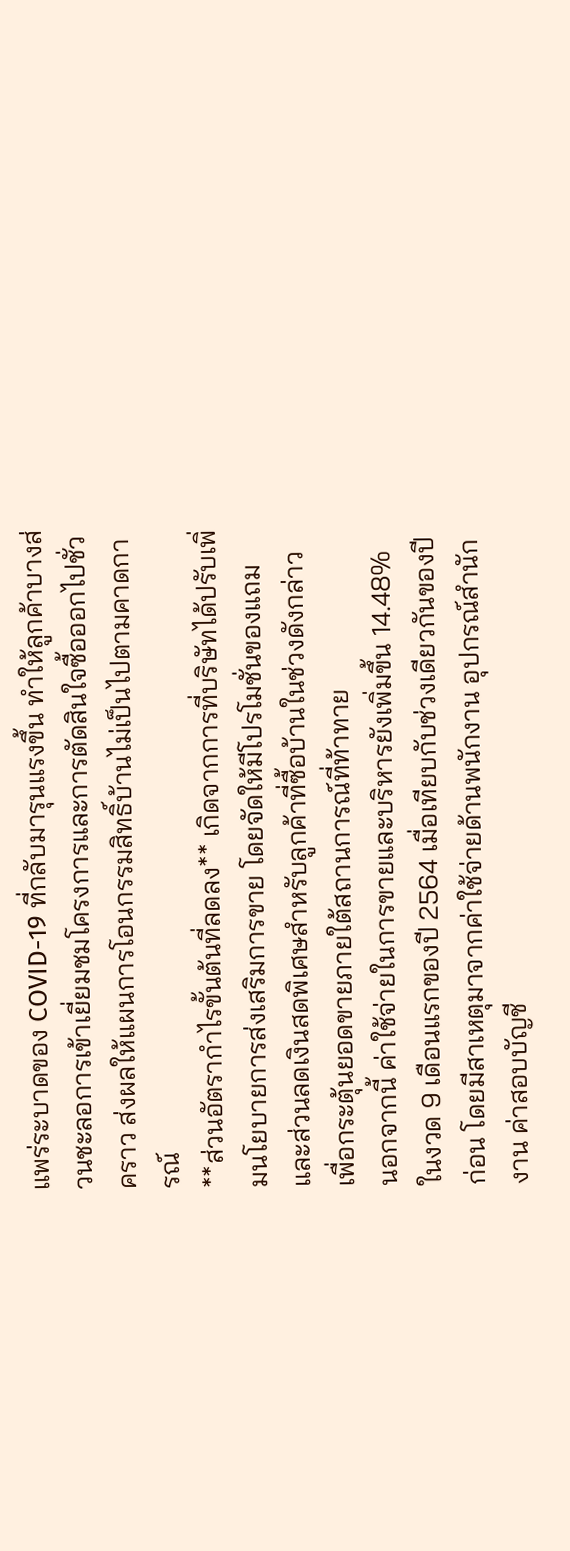แพร่ระบาดของ COVID-19 ที่กลับมารุนแรงขึ้น ทำให้ลูกค้าบางส่วนชะลอการเข้าเยี่ยมชมโครงการและการตัดสินใจซื้อออกไปชั่วคราว ส่งผลให้แผนการโอนกรรมสิทธิ์บ้านไม่เป็นไปตามคาดการณ์
**ส่วนอัตรากำไรขั้นต้นที่ลดลง** เกิดจากการที่บริษัทได้ปรับเพิ่มนโยบายการส่งเสริมการขาย โดยจัดให้มีโปรโมชั่นของแถมและส่วนลดเงินสดพิเศษสำหรับลูกค้าที่ซื้อบ้านในช่วงดังกล่าว เพื่อกระตุ้นยอดขายภายใต้สถานการณ์ที่ท้าทาย
นอกจากนี้ ค่าใช้จ่ายในการขายและบริหารยังเพิ่มขึ้น 14.48% ในงวด 9 เดือนแรกของปี 2564 เมื่อเทียบกับช่วงเดียวกันของปีก่อน โดยมีสาเหตุมาจากค่าใช้จ่ายด้านพนักงาน อุปกรณ์สำนักงาน ค่าสอบบัญชี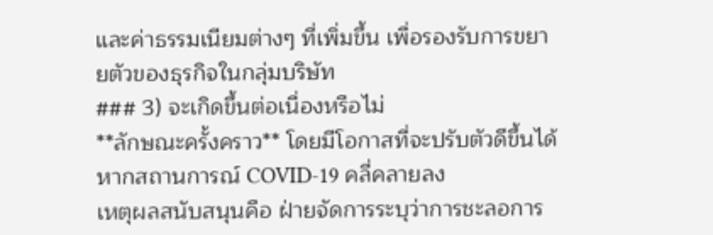และค่าธรรมเนียมต่างๆ ที่เพิ่มขึ้น เพื่อรองรับการขยายตัวของธุรกิจในกลุ่มบริษัท
### 3) จะเกิดขึ้นต่อเนื่องหรือไม่
**ลักษณะครั้งคราว** โดยมีโอกาสที่จะปรับตัวดีขึ้นได้หากสถานการณ์ COVID-19 คลี่คลายลง
เหตุผลสนับสนุนคือ ฝ่ายจัดการระบุว่าการชะลอการ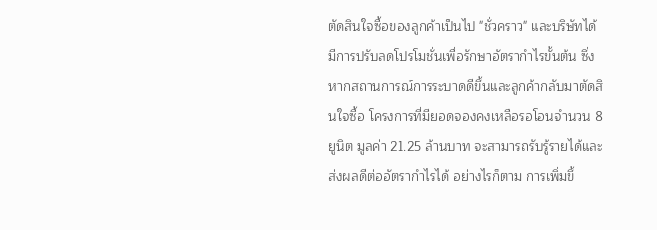ตัดสินใจซื้อของลูกค้าเป็นไป "ชั่วคราว" และบริษัทได้มีการปรับลดโปรโมชั่นเพื่อรักษาอัตรากำไรขั้นต้น ซึ่งหากสถานการณ์การระบาดดีขึ้นและลูกค้ากลับมาตัดสินใจซื้อ โครงการที่มียอดจองคงเหลือรอโอนจำนวน 8 ยูนิต มูลค่า 21.25 ล้านบาท จะสามารถรับรู้รายได้และส่งผลดีต่ออัตรากำไรได้ อย่างไรก็ตาม การเพิ่มขึ้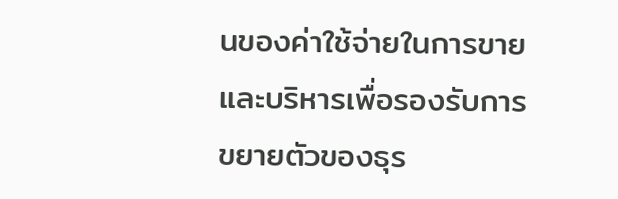นของค่าใช้จ่ายในการขายและบริหารเพื่อรองรับการขยายตัวของธุร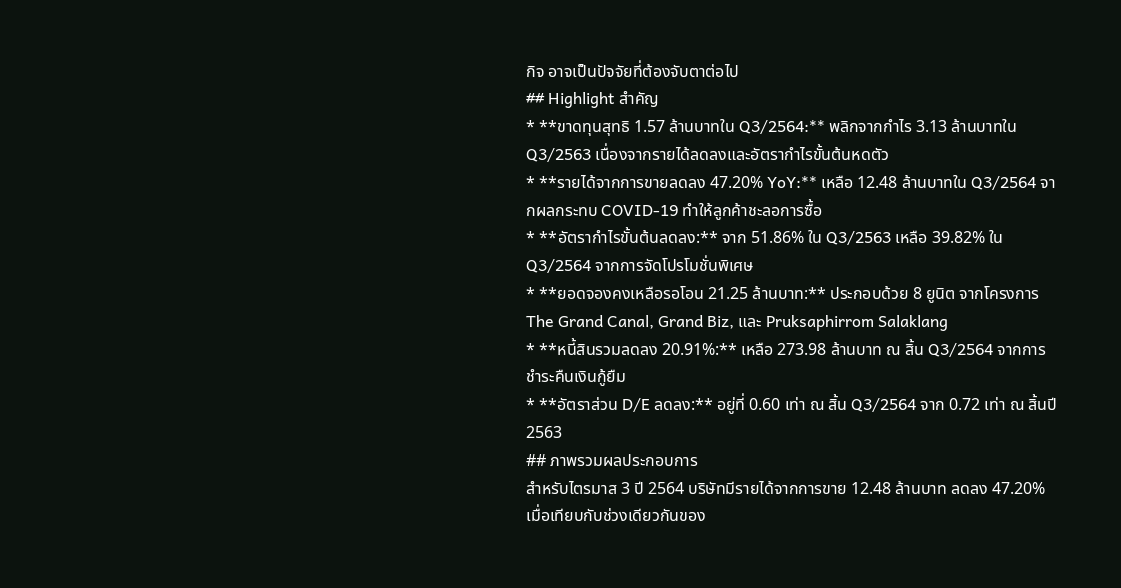กิจ อาจเป็นปัจจัยที่ต้องจับตาต่อไป
## Highlight สำคัญ
* **ขาดทุนสุทธิ 1.57 ล้านบาทใน Q3/2564:** พลิกจากกำไร 3.13 ล้านบาทใน Q3/2563 เนื่องจากรายได้ลดลงและอัตรากำไรขั้นต้นหดตัว
* **รายได้จากการขายลดลง 47.20% YoY:** เหลือ 12.48 ล้านบาทใน Q3/2564 จากผลกระทบ COVID-19 ทำให้ลูกค้าชะลอการซื้อ
* **อัตรากำไรขั้นต้นลดลง:** จาก 51.86% ใน Q3/2563 เหลือ 39.82% ใน Q3/2564 จากการจัดโปรโมชั่นพิเศษ
* **ยอดจองคงเหลือรอโอน 21.25 ล้านบาท:** ประกอบด้วย 8 ยูนิต จากโครงการ The Grand Canal, Grand Biz, และ Pruksaphirrom Salaklang
* **หนี้สินรวมลดลง 20.91%:** เหลือ 273.98 ล้านบาท ณ สิ้น Q3/2564 จากการชำระคืนเงินกู้ยืม
* **อัตราส่วน D/E ลดลง:** อยู่ที่ 0.60 เท่า ณ สิ้น Q3/2564 จาก 0.72 เท่า ณ สิ้นปี 2563
## ภาพรวมผลประกอบการ
สำหรับไตรมาส 3 ปี 2564 บริษัทมีรายได้จากการขาย 12.48 ล้านบาท ลดลง 47.20% เมื่อเทียบกับช่วงเดียวกันของ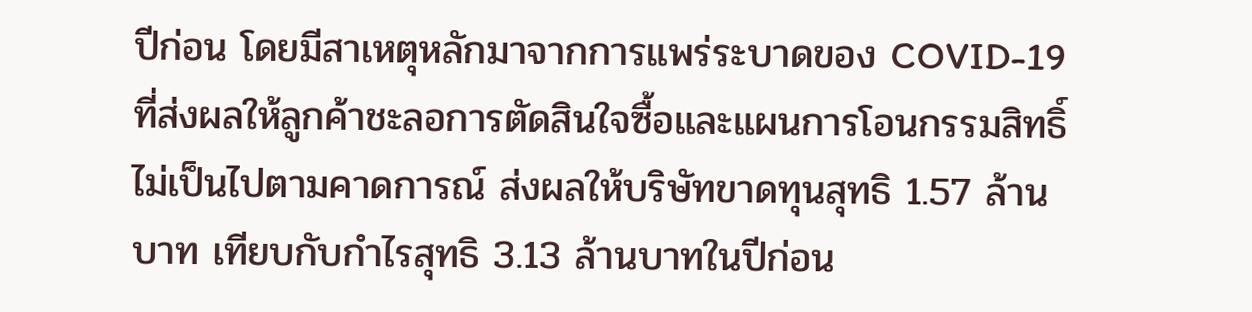ปีก่อน โดยมีสาเหตุหลักมาจากการแพร่ระบาดของ COVID-19 ที่ส่งผลให้ลูกค้าชะลอการตัดสินใจซื้อและแผนการโอนกรรมสิทธิ์ไม่เป็นไปตามคาดการณ์ ส่งผลให้บริษัทขาดทุนสุทธิ 1.57 ล้านบาท เทียบกับกำไรสุทธิ 3.13 ล้านบาทในปีก่อน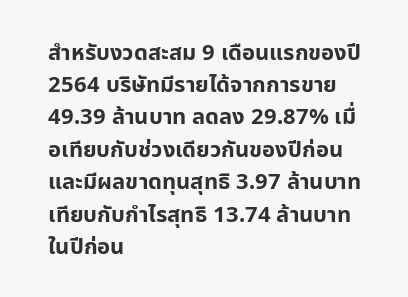สำหรับงวดสะสม 9 เดือนแรกของปี 2564 บริษัทมีรายได้จากการขาย 49.39 ล้านบาท ลดลง 29.87% เมื่อเทียบกับช่วงเดียวกันของปีก่อน และมีผลขาดทุนสุทธิ 3.97 ล้านบาท เทียบกับกำไรสุทธิ 13.74 ล้านบาทในปีก่อน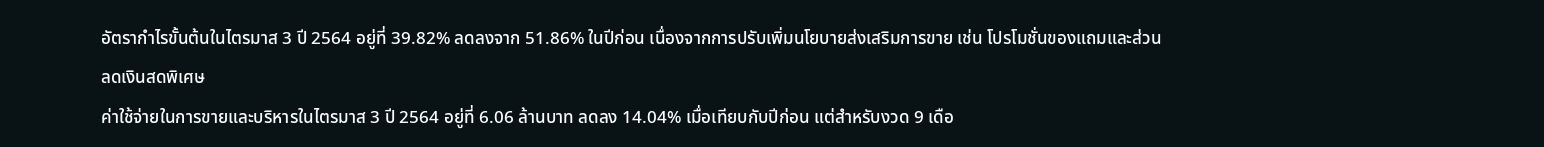อัตรากำไรขั้นต้นในไตรมาส 3 ปี 2564 อยู่ที่ 39.82% ลดลงจาก 51.86% ในปีก่อน เนื่องจากการปรับเพิ่มนโยบายส่งเสริมการขาย เช่น โปรโมชั่นของแถมและส่วนลดเงินสดพิเศษ
ค่าใช้จ่ายในการขายและบริหารในไตรมาส 3 ปี 2564 อยู่ที่ 6.06 ล้านบาท ลดลง 14.04% เมื่อเทียบกับปีก่อน แต่สำหรับงวด 9 เดือ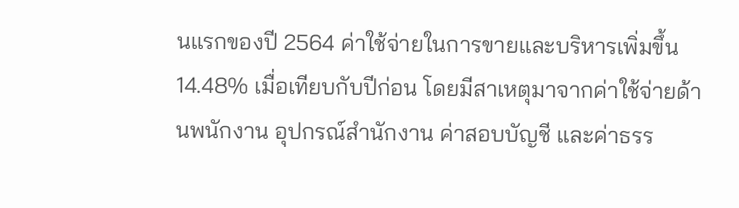นแรกของปี 2564 ค่าใช้จ่ายในการขายและบริหารเพิ่มขึ้น 14.48% เมื่อเทียบกับปีก่อน โดยมีสาเหตุมาจากค่าใช้จ่ายด้านพนักงาน อุปกรณ์สำนักงาน ค่าสอบบัญชี และค่าธรร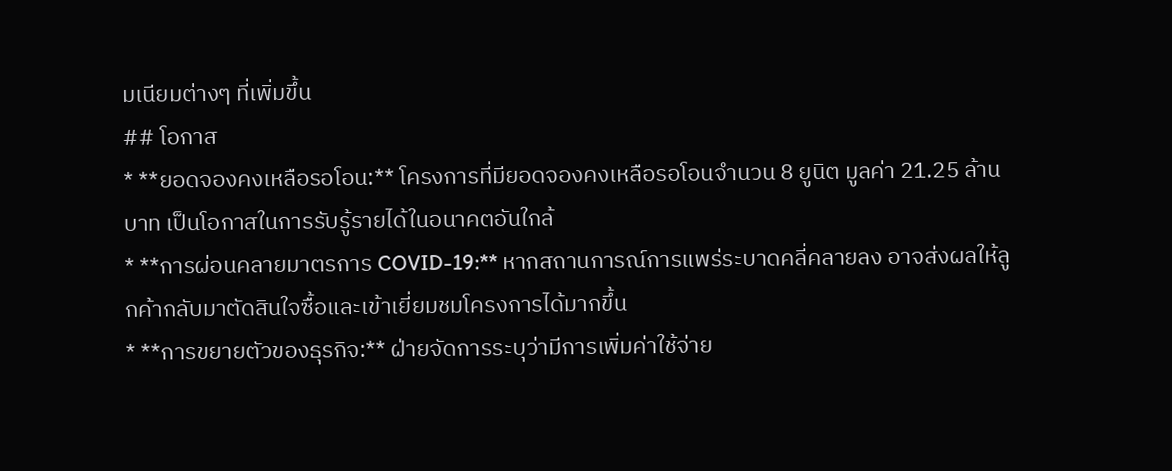มเนียมต่างๆ ที่เพิ่มขึ้น
## โอกาส
* **ยอดจองคงเหลือรอโอน:** โครงการที่มียอดจองคงเหลือรอโอนจำนวน 8 ยูนิต มูลค่า 21.25 ล้านบาท เป็นโอกาสในการรับรู้รายได้ในอนาคตอันใกล้
* **การผ่อนคลายมาตรการ COVID-19:** หากสถานการณ์การแพร่ระบาดคลี่คลายลง อาจส่งผลให้ลูกค้ากลับมาตัดสินใจซื้อและเข้าเยี่ยมชมโครงการได้มากขึ้น
* **การขยายตัวของธุรกิจ:** ฝ่ายจัดการระบุว่ามีการเพิ่มค่าใช้จ่าย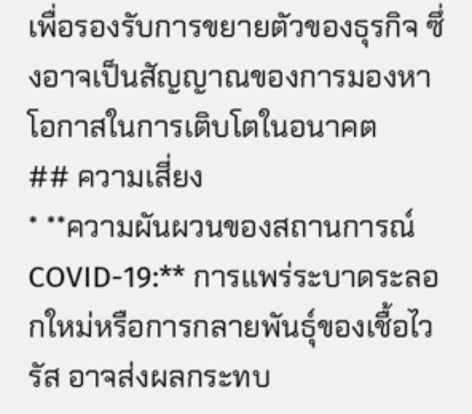เพื่อรองรับการขยายตัวของธุรกิจ ซึ่งอาจเป็นสัญญาณของการมองหาโอกาสในการเติบโตในอนาคต
## ความเสี่ยง
* **ความผันผวนของสถานการณ์ COVID-19:** การแพร่ระบาดระลอกใหม่หรือการกลายพันธุ์ของเชื้อไวรัส อาจส่งผลกระทบ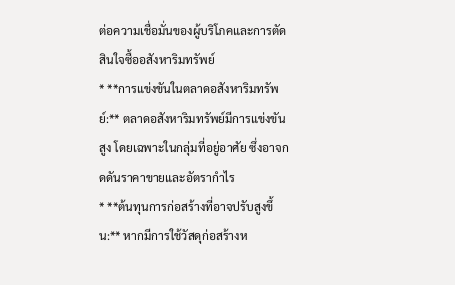ต่อความเชื่อมั่นของผู้บริโภคและการตัดสินใจซื้ออสังหาริมทรัพย์
* **การแข่งขันในตลาดอสังหาริมทรัพย์:** ตลาดอสังหาริมทรัพย์มีการแข่งขันสูง โดยเฉพาะในกลุ่มที่อยู่อาศัย ซึ่งอาจกดดันราคาขายและอัตรากำไร
* **ต้นทุนการก่อสร้างที่อาจปรับสูงขึ้น:** หากมีการใช้วัสดุก่อสร้างห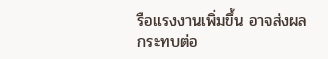รือแรงงานเพิ่มขึ้น อาจส่งผลกระทบต่อ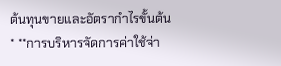ต้นทุนขายและอัตรากำไรขั้นต้น
* **การบริหารจัดการค่าใช้จ่า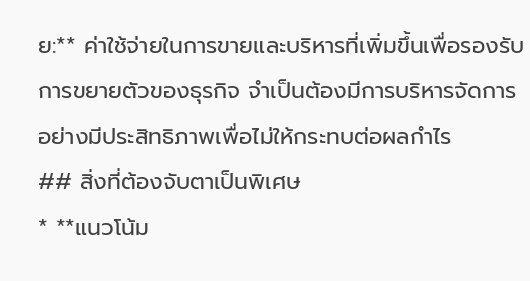ย:** ค่าใช้จ่ายในการขายและบริหารที่เพิ่มขึ้นเพื่อรองรับการขยายตัวของธุรกิจ จำเป็นต้องมีการบริหารจัดการอย่างมีประสิทธิภาพเพื่อไม่ให้กระทบต่อผลกำไร
## สิ่งที่ต้องจับตาเป็นพิเศษ
* **แนวโน้ม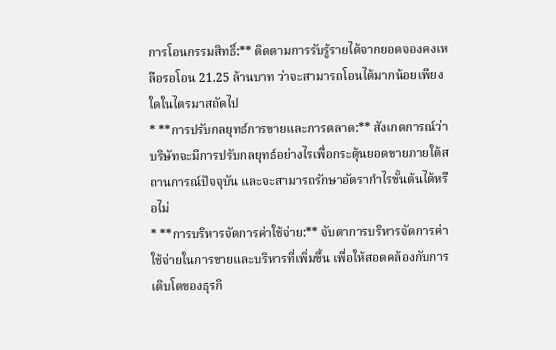การโอนกรรมสิทธิ์:** ติดตามการรับรู้รายได้จากยอดจองคงเหลือรอโอน 21.25 ล้านบาท ว่าจะสามารถโอนได้มากน้อยเพียงใดในไตรมาสถัดไป
* **การปรับกลยุทธ์การขายและการตลาด:** สังเกตการณ์ว่าบริษัทจะมีการปรับกลยุทธ์อย่างไรเพื่อกระตุ้นยอดขายภายใต้สถานการณ์ปัจจุบัน และจะสามารถรักษาอัตรากำไรขั้นต้นได้หรือไม่
* **การบริหารจัดการค่าใช้จ่าย:** จับตาการบริหารจัดการค่าใช้จ่ายในการขายและบริหารที่เพิ่มขึ้น เพื่อให้สอดคล้องกับการเติบโตของธุรกิ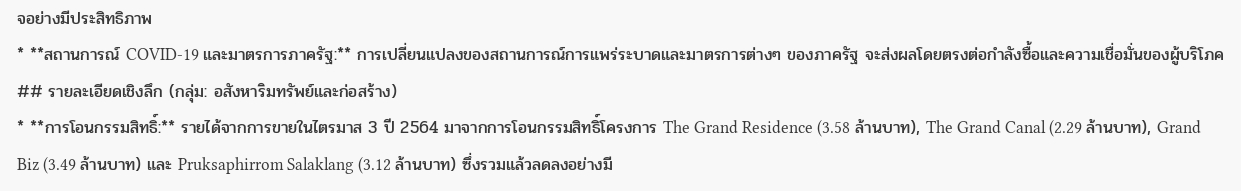จอย่างมีประสิทธิภาพ
* **สถานการณ์ COVID-19 และมาตรการภาครัฐ:** การเปลี่ยนแปลงของสถานการณ์การแพร่ระบาดและมาตรการต่างๆ ของภาครัฐ จะส่งผลโดยตรงต่อกำลังซื้อและความเชื่อมั่นของผู้บริโภค
## รายละเอียดเชิงลึก (กลุ่ม: อสังหาริมทรัพย์และก่อสร้าง)
* **การโอนกรรมสิทธิ์:** รายได้จากการขายในไตรมาส 3 ปี 2564 มาจากการโอนกรรมสิทธิ์โครงการ The Grand Residence (3.58 ล้านบาท), The Grand Canal (2.29 ล้านบาท), Grand Biz (3.49 ล้านบาท) และ Pruksaphirrom Salaklang (3.12 ล้านบาท) ซึ่งรวมแล้วลดลงอย่างมี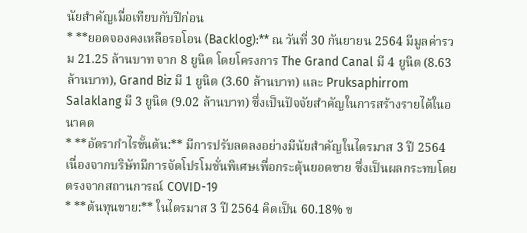นัยสำคัญเมื่อเทียบกับปีก่อน
* **ยอดจองคงเหลือรอโอน (Backlog):** ณ วันที่ 30 กันยายน 2564 มีมูลค่ารวม 21.25 ล้านบาท จาก 8 ยูนิต โดยโครงการ The Grand Canal มี 4 ยูนิต (8.63 ล้านบาท), Grand Biz มี 1 ยูนิต (3.60 ล้านบาท) และ Pruksaphirrom Salaklang มี 3 ยูนิต (9.02 ล้านบาท) ซึ่งเป็นปัจจัยสำคัญในการสร้างรายได้ในอนาคต
* **อัตรากำไรขั้นต้น:** มีการปรับลดลงอย่างมีนัยสำคัญในไตรมาส 3 ปี 2564 เนื่องจากบริษัทมีการจัดโปรโมชั่นพิเศษเพื่อกระตุ้นยอดขาย ซึ่งเป็นผลกระทบโดยตรงจากสถานการณ์ COVID-19
* **ต้นทุนขาย:** ในไตรมาส 3 ปี 2564 คิดเป็น 60.18% ข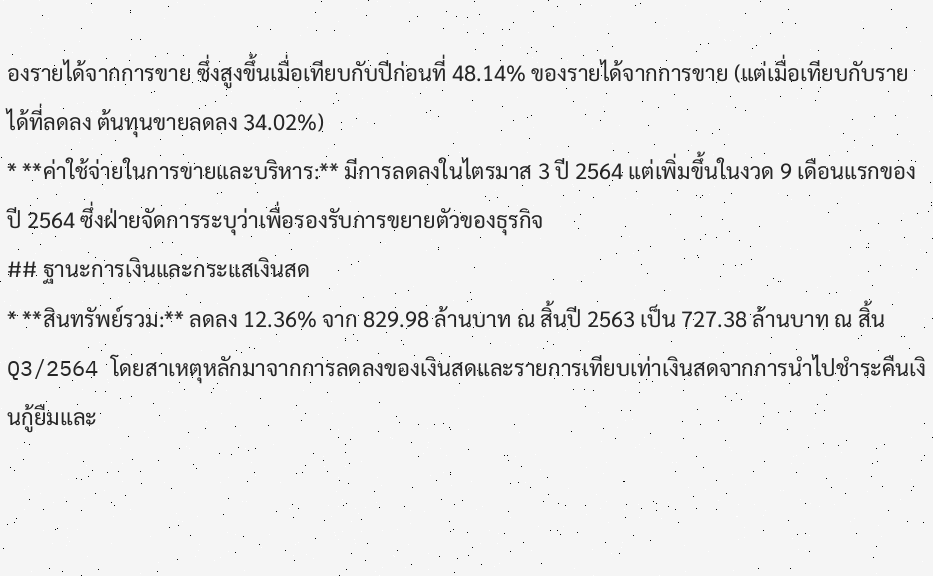องรายได้จากการขาย ซึ่งสูงขึ้นเมื่อเทียบกับปีก่อนที่ 48.14% ของรายได้จากการขาย (แต่เมื่อเทียบกับรายได้ที่ลดลง ต้นทุนขายลดลง 34.02%)
* **ค่าใช้จ่ายในการขายและบริหาร:** มีการลดลงในไตรมาส 3 ปี 2564 แต่เพิ่มขึ้นในงวด 9 เดือนแรกของปี 2564 ซึ่งฝ่ายจัดการระบุว่าเพื่อรองรับการขยายตัวของธุรกิจ
## ฐานะการเงินและกระแสเงินสด
* **สินทรัพย์รวม:** ลดลง 12.36% จาก 829.98 ล้านบาท ณ สิ้นปี 2563 เป็น 727.38 ล้านบาท ณ สิ้น Q3/2564 โดยสาเหตุหลักมาจากการลดลงของเงินสดและรายการเทียบเท่าเงินสดจากการนำไปชำระคืนเงินกู้ยืมและ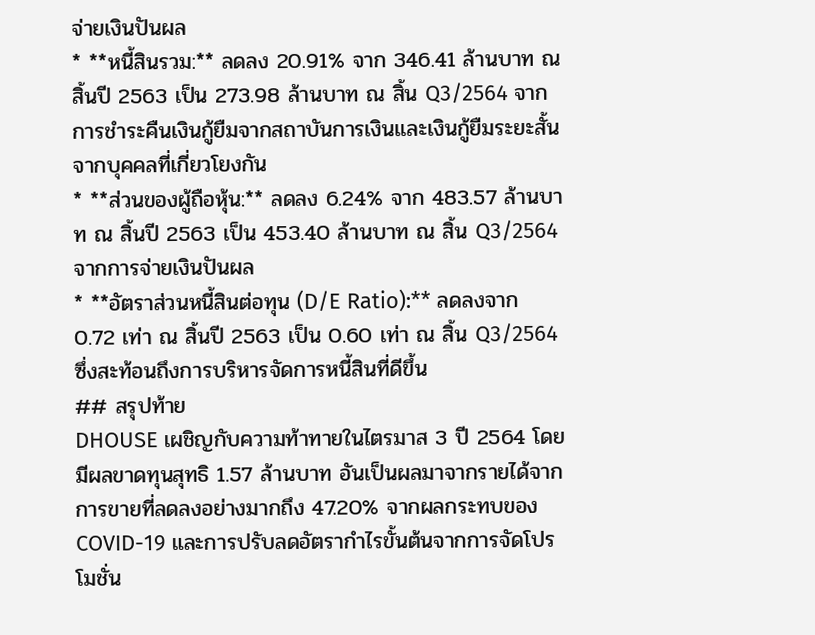จ่ายเงินปันผล
* **หนี้สินรวม:** ลดลง 20.91% จาก 346.41 ล้านบาท ณ สิ้นปี 2563 เป็น 273.98 ล้านบาท ณ สิ้น Q3/2564 จากการชำระคืนเงินกู้ยืมจากสถาบันการเงินและเงินกู้ยืมระยะสั้นจากบุคคลที่เกี่ยวโยงกัน
* **ส่วนของผู้ถือหุ้น:** ลดลง 6.24% จาก 483.57 ล้านบาท ณ สิ้นปี 2563 เป็น 453.40 ล้านบาท ณ สิ้น Q3/2564 จากการจ่ายเงินปันผล
* **อัตราส่วนหนี้สินต่อทุน (D/E Ratio):** ลดลงจาก 0.72 เท่า ณ สิ้นปี 2563 เป็น 0.60 เท่า ณ สิ้น Q3/2564 ซึ่งสะท้อนถึงการบริหารจัดการหนี้สินที่ดีขึ้น
## สรุปท้าย
DHOUSE เผชิญกับความท้าทายในไตรมาส 3 ปี 2564 โดยมีผลขาดทุนสุทธิ 1.57 ล้านบาท อันเป็นผลมาจากรายได้จากการขายที่ลดลงอย่างมากถึง 47.20% จากผลกระทบของ COVID-19 และการปรับลดอัตรากำไรขั้นต้นจากการจัดโปรโมชั่น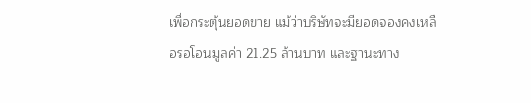เพื่อกระตุ้นยอดขาย แม้ว่าบริษัทจะมียอดจองคงเหลือรอโอนมูลค่า 21.25 ล้านบาท และฐานะทาง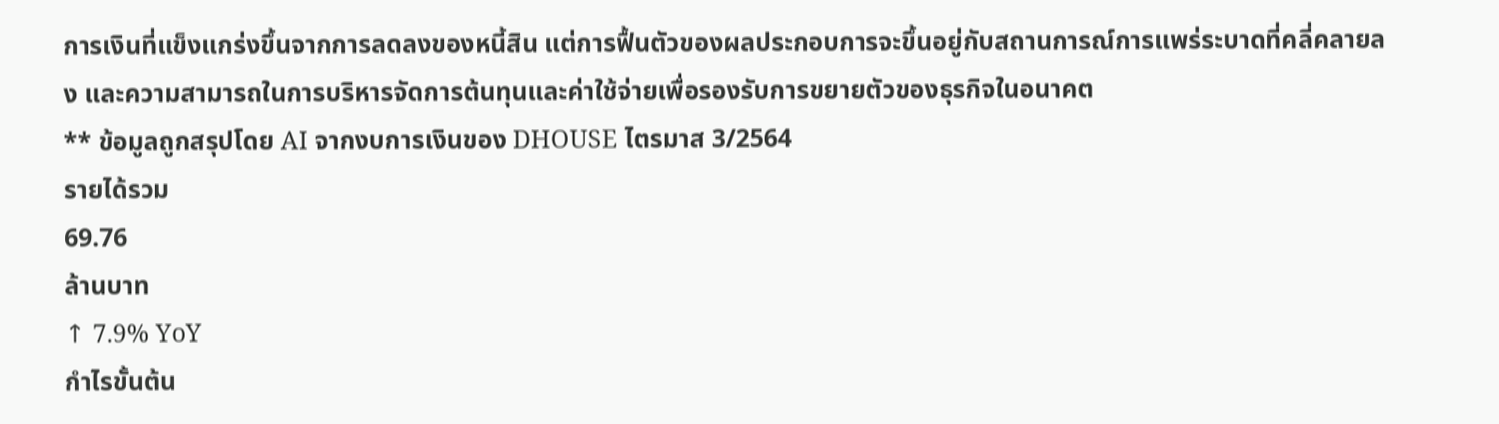การเงินที่แข็งแกร่งขึ้นจากการลดลงของหนี้สิน แต่การฟื้นตัวของผลประกอบการจะขึ้นอยู่กับสถานการณ์การแพร่ระบาดที่คลี่คลายลง และความสามารถในการบริหารจัดการต้นทุนและค่าใช้จ่ายเพื่อรองรับการขยายตัวของธุรกิจในอนาคต
** ข้อมูลถูกสรุปโดย AI จากงบการเงินของ DHOUSE ไตรมาส 3/2564
รายได้รวม
69.76
ล้านบาท
↑ 7.9% YoY
กำไรขั้นต้น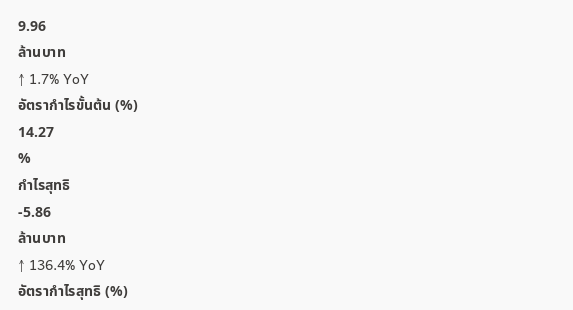9.96
ล้านบาท
↑ 1.7% YoY
อัตรากำไรขั้นต้น (%)
14.27
%
กำไรสุทธิ
-5.86
ล้านบาท
↑ 136.4% YoY
อัตรากำไรสุทธิ (%)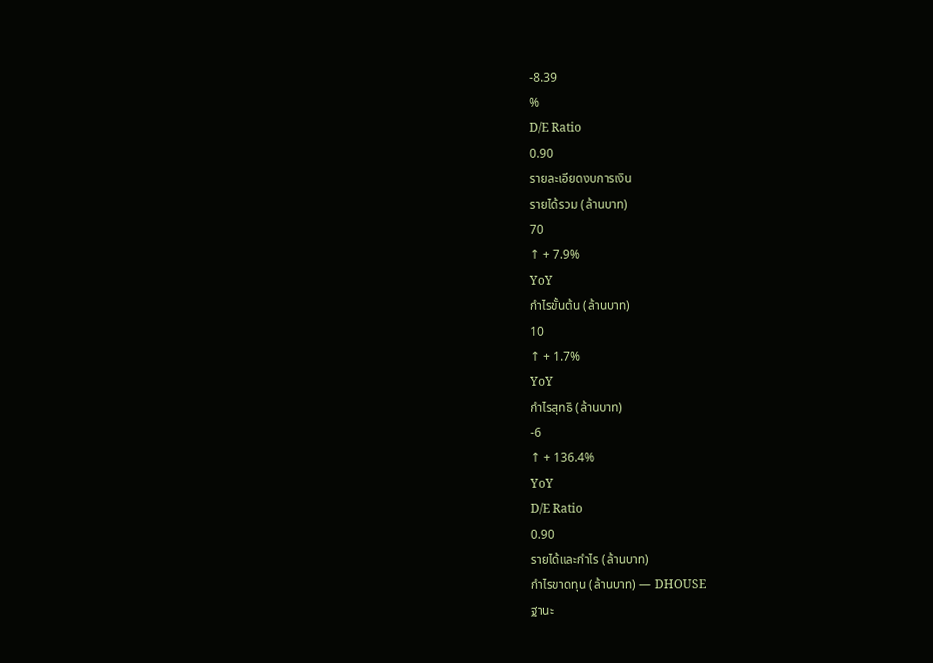-8.39
%
D/E Ratio
0.90
รายละเอียดงบการเงิน
รายได้รวม (ล้านบาท)
70
↑ + 7.9%
YoY
กำไรขั้นต้น (ล้านบาท)
10
↑ + 1.7%
YoY
กำไรสุทธิ (ล้านบาท)
-6
↑ + 136.4%
YoY
D/E Ratio
0.90
รายได้และกำไร (ล้านบาท)
กำไรขาดทุน (ล้านบาท) — DHOUSE
ฐานะ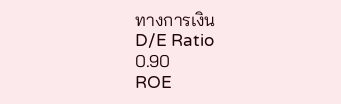ทางการเงิน
D/E Ratio
0.90
ROE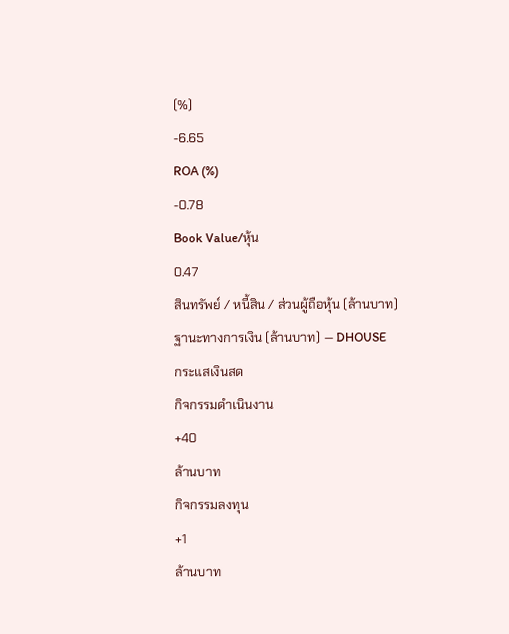(%)
-6.65
ROA (%)
-0.78
Book Value/หุ้น
0.47
สินทรัพย์ / หนี้สิน / ส่วนผู้ถือหุ้น (ล้านบาท)
ฐานะทางการเงิน (ล้านบาท) — DHOUSE
กระแสเงินสด
กิจกรรมดำเนินงาน
+40
ล้านบาท
กิจกรรมลงทุน
+1
ล้านบาท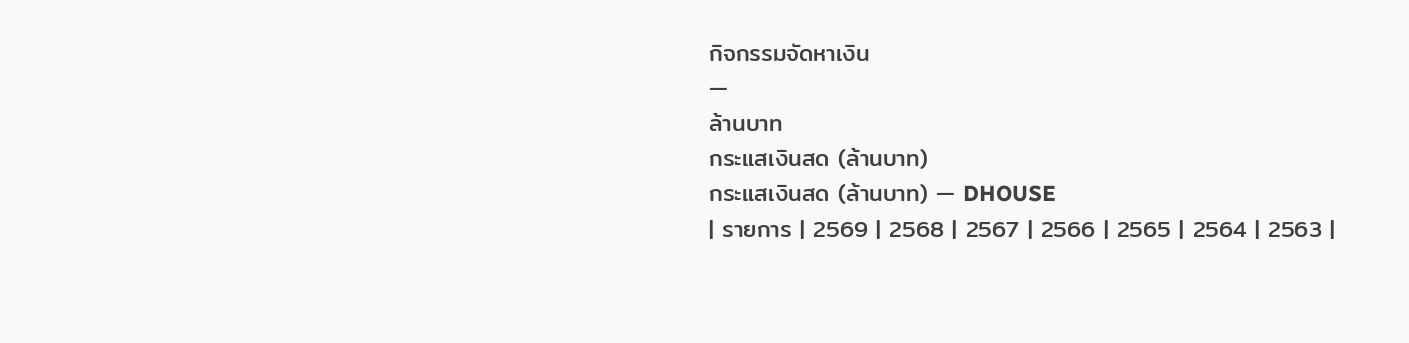กิจกรรมจัดหาเงิน
—
ล้านบาท
กระแสเงินสด (ล้านบาท)
กระแสเงินสด (ล้านบาท) — DHOUSE
| รายการ | 2569 | 2568 | 2567 | 2566 | 2565 | 2564 | 2563 |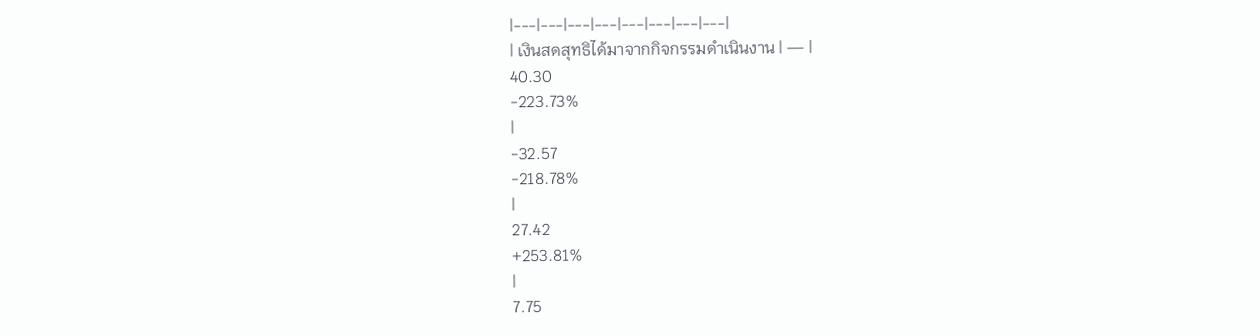|---|---|---|---|---|---|---|---|
| เงินสดสุทธิได้มาจากกิจกรรมดำเนินงาน | — |
40.30
-223.73%
|
-32.57
-218.78%
|
27.42
+253.81%
|
7.75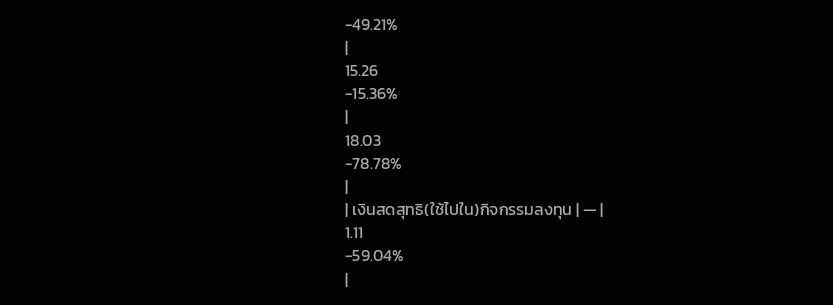-49.21%
|
15.26
-15.36%
|
18.03
-78.78%
|
| เงินสดสุทธิ(ใช้ไปใน)กิจกรรมลงทุน | — |
1.11
-59.04%
|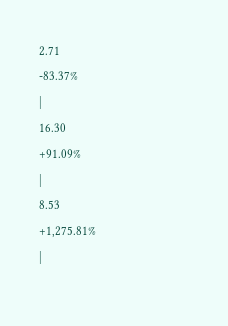2.71
-83.37%
|
16.30
+91.09%
|
8.53
+1,275.81%
|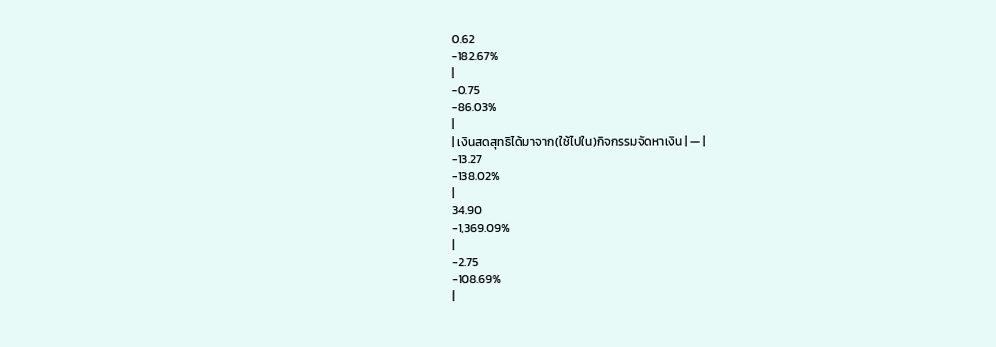0.62
-182.67%
|
-0.75
-86.03%
|
| เงินสดสุทธิได้มาจาก(ใช้ไปใน)กิจกรรมจัดหาเงิน | — |
-13.27
-138.02%
|
34.90
-1,369.09%
|
-2.75
-108.69%
|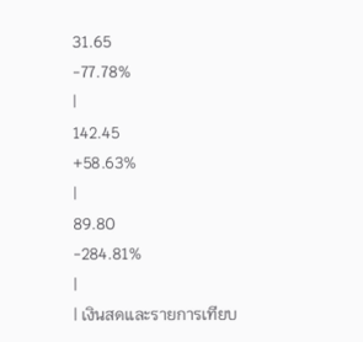31.65
-77.78%
|
142.45
+58.63%
|
89.80
-284.81%
|
| เงินสดและรายการเทียบ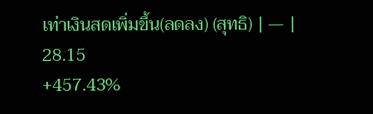เท่าเงินสดเพิ่มขึ้น(ลดลง) (สุทธิ) | — |
28.15
+457.43%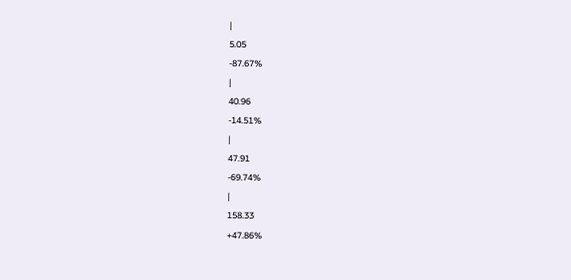|
5.05
-87.67%
|
40.96
-14.51%
|
47.91
-69.74%
|
158.33
+47.86%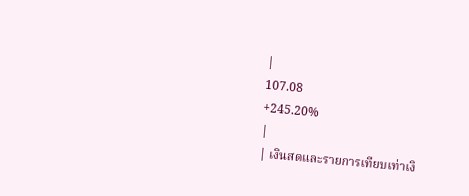|
107.08
+245.20%
|
| เงินสดและรายการเทียบเท่าเงิ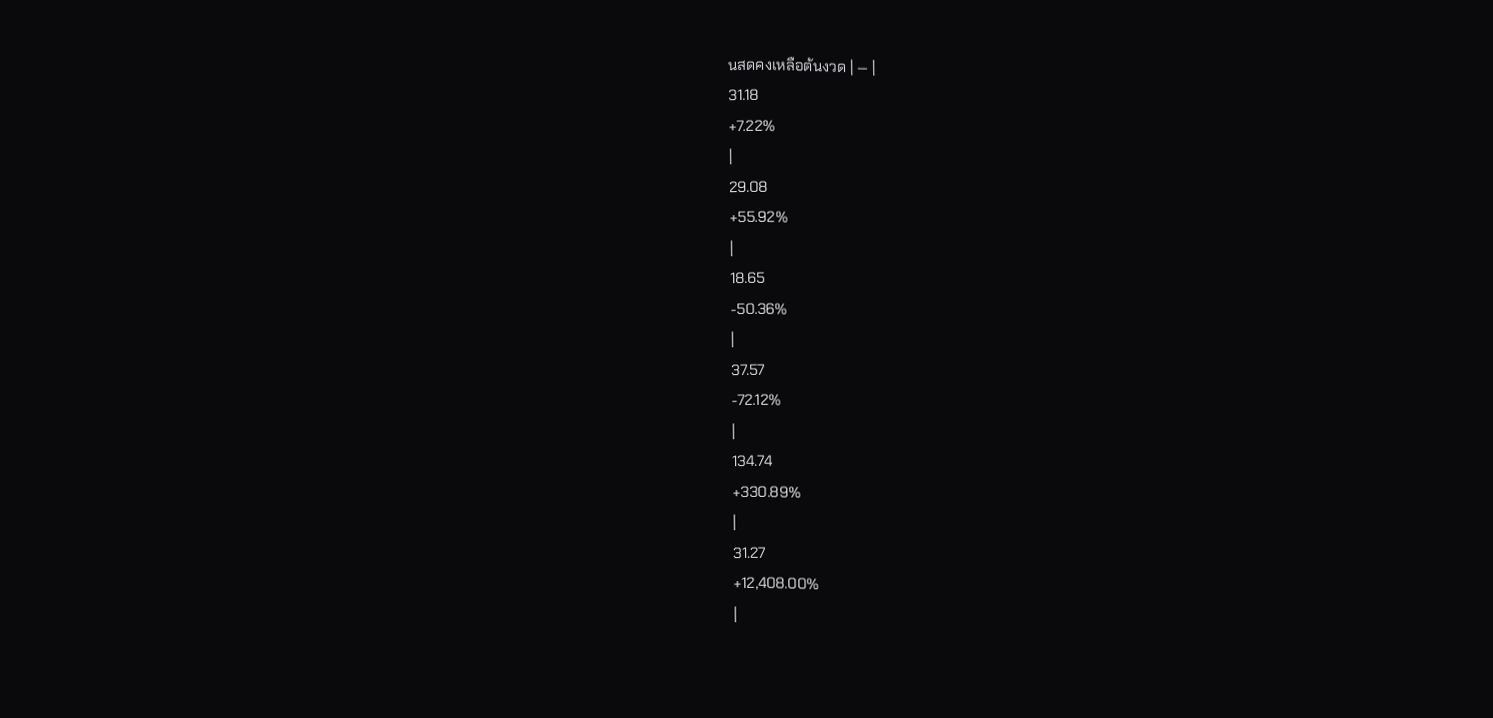นสดคงเหลือต้นงวด | — |
31.18
+7.22%
|
29.08
+55.92%
|
18.65
-50.36%
|
37.57
-72.12%
|
134.74
+330.89%
|
31.27
+12,408.00%
|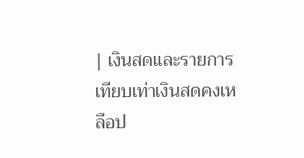| เงินสดและรายการเทียบเท่าเงินสดคงเหลือป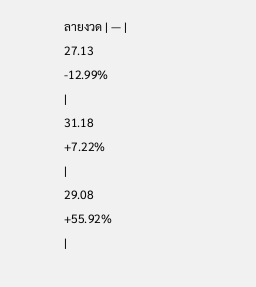ลายงวด | — |
27.13
-12.99%
|
31.18
+7.22%
|
29.08
+55.92%
|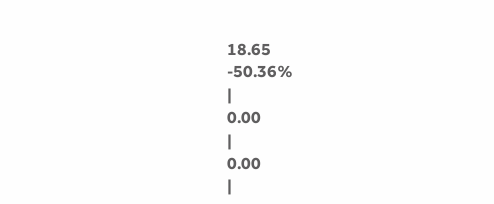18.65
-50.36%
|
0.00
|
0.00
|